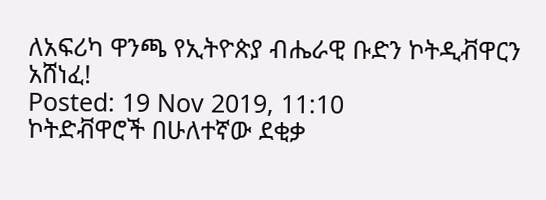ለአፍሪካ ዋንጫ የኢትዮጵያ ብሔራዊ ቡድን ኮትዲቭዋርን አሸነፈ!
Posted: 19 Nov 2019, 11:10
ኮትድቭዋሮች በሁለተኛው ደቂቃ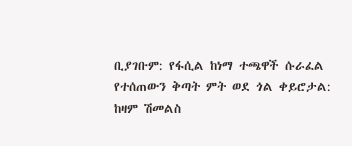ቢያገቡም: የፋሲል ከነማ ተጫዋች ሱራፈል የተሰጠውን ቅጣት ምት ወደ ጎል ቀይሮታል: ከዛም ሽመልስ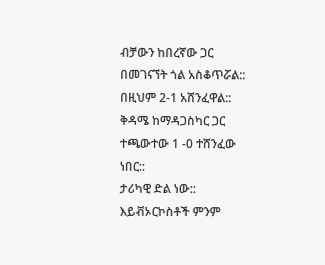ብቻውን ከበረኛው ጋር በመገናኘት ጎል አስቆጥሯል:: በዚህም 2-1 አሸንፈዋል:: ቅዳሜ ከማዳጋስካር ጋር ተጫውተው 1 -0 ተሸንፈው ነበር::
ታሪካዊ ድል ነው::
እይቭኦርኮስቶች ምንም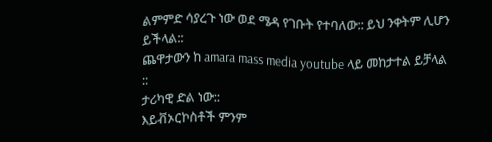ልምምድ ሳያረጉ ነው ወደ ሜዳ የገቡት የተባለው:: ይህ ንቀትም ሊሆን ይችላል::
ጨዋታውን ከ amara mass media youtube ላይ መከታተል ይቻላል ::
ታሪካዊ ድል ነው::
እይቭኦርኮስቶች ምንም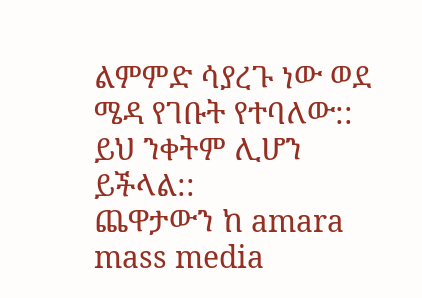ልምምድ ሳያረጉ ነው ወደ ሜዳ የገቡት የተባለው:: ይህ ንቀትም ሊሆን ይችላል::
ጨዋታውን ከ amara mass media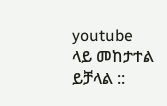youtube ላይ መከታተል ይቻላል ::